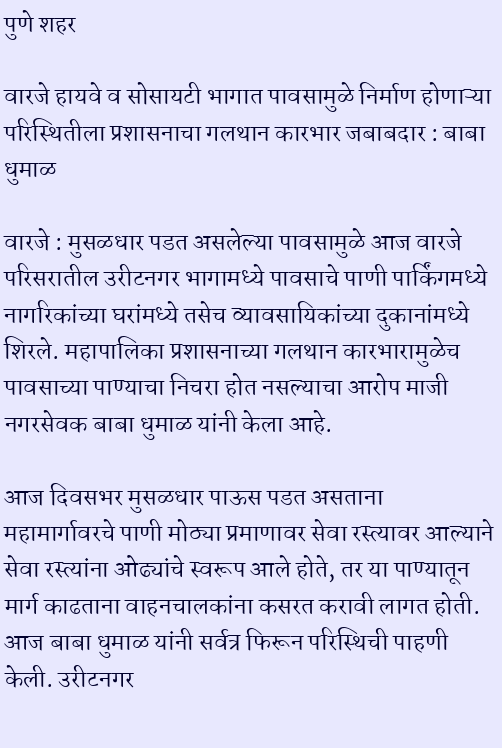पुणे शहर

वारजे हायवे व सोसायटी भागात पावसामुळे निर्माण होणाऱ्या परिस्थितीला प्रशासनाचा गलथान कारभार जबाबदार : बाबा धुमाळ

वारजे : मुसळधार पडत असलेल्या पावसामुळे आज वारजे परिसरातील उरीटनगर भागामध्ये पावसाचे पाणी पार्किंगमध्ये नागरिकांच्या घरांमध्ये तसेच व्यावसायिकांच्या दुकानांमध्ये शिरले. महापालिका प्रशासनाच्या गलथान कारभारामुळेच पावसाच्या पाण्याचा निचरा होत नसल्याचा आरोप माजी नगरसेवक बाबा धुमाळ यांनी केला आहे.

आज दिवसभर मुसळधार पाऊस पडत असताना  महामार्गावरचे पाणी मोठ्या प्रमाणावर सेवा रस्त्यावर आल्याने सेवा रस्त्यांना ओढ्यांचे स्वरूप आले होते, तर या पाण्यातून मार्ग काढताना वाहनचालकांना कसरत करावी लागत होती. आज बाबा धुमाळ यांनी सर्वत्र फिरून परिस्थिची पाहणी केली. उरीटनगर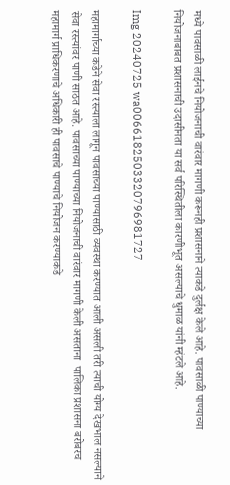मध्ये पावसाळी लाईनचे नियोजनाची वारंवार मागणी करूनही प्रशासनाने त्याकडे दुर्लक्ष केले आहे. पावसाळी पाण्याच्या नियोजनाबाबत प्रशासनाची उदासीनता या सर्व परिस्थितीला कारणीभूत असल्याचे धुमाळ यांनी म्हंटले आहे.

Img 20240725 wa0066182503320796981727

महामार्गाच्या कडेने सेवा रस्त्याला लागून पावसाच्या पाण्यासाठी व्यवस्था करण्यात आली असली तरी त्याची योग्य देखभाल नसल्याने सेवा रस्त्यांवर पाणी साठत आहे. पावसाच्या पाण्याच्या नियोजनाची वारंवार मागणी केली असताना  पालिका प्रशासना बरोबरच महामार्ग प्राधिकरणाचे अधिकारी ही पावसाचे पाण्याचे नियोजन करण्याकडे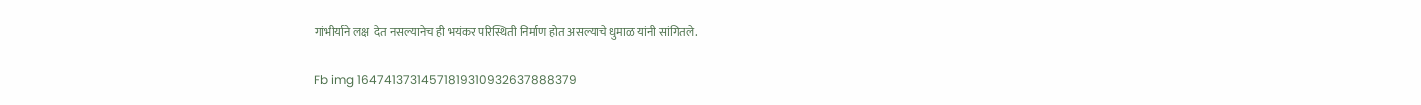गांभीर्याने लक्ष  देत नसल्यानेच ही भयंकर परिस्थिती निर्माण होत असल्याचे धुमाळ यांनी सांगितले.

Fb img 16474137314571819310932637888379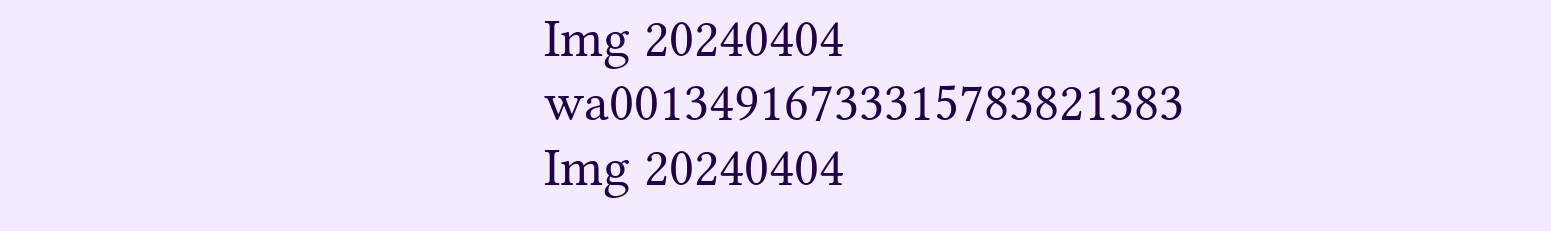Img 20240404 wa00134916733315783821383
Img 20240404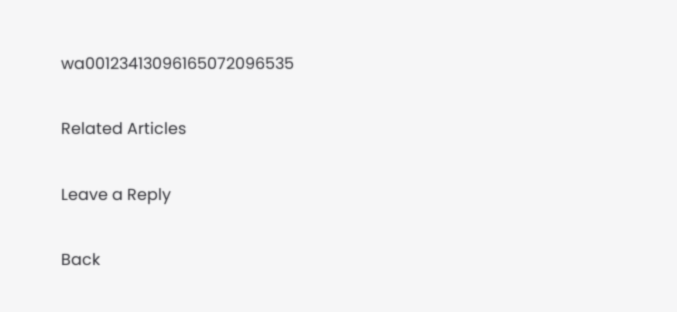wa00123413096165072096535

Related Articles

Leave a Reply

Back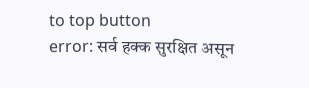to top button
error: सर्व हक्क सुरक्षित असून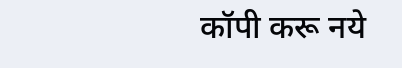कॉपी करू नये